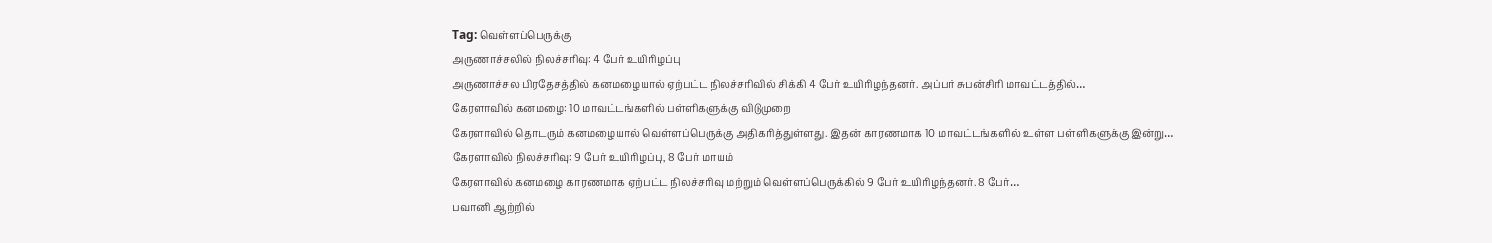Tag: வெள்ளப்பெருக்கு
அருணாச்சலில் நிலச்சரிவு: 4 பேர் உயிரிழப்பு
அருணாச்சல பிரதேசத்தில் கனமழையால் ஏற்பட்ட நிலச்சரிவில் சிக்கி 4 பேர் உயிரிழந்தனர். அப்பர் சுபன்சிரி மாவட்டத்தில்…
கேரளாவில் கனமழை: 10 மாவட்டங்களில் பள்ளிகளுக்கு விடுமுறை
கேரளாவில் தொடரும் கனமழையால் வெள்ளப்பெருக்கு அதிகரித்துள்ளது. இதன் காரணமாக 10 மாவட்டங்களில் உள்ள பள்ளிகளுக்கு இன்று…
கேரளாவில் நிலச்சரிவு: 9 பேர் உயிரிழப்பு, 8 பேர் மாயம்
கேரளாவில் கனமழை காரணமாக ஏற்பட்ட நிலச்சரிவு மற்றும் வெள்ளப்பெருக்கில் 9 பேர் உயிரிழந்தனர். 8 பேர்…
பவானி ஆற்றில்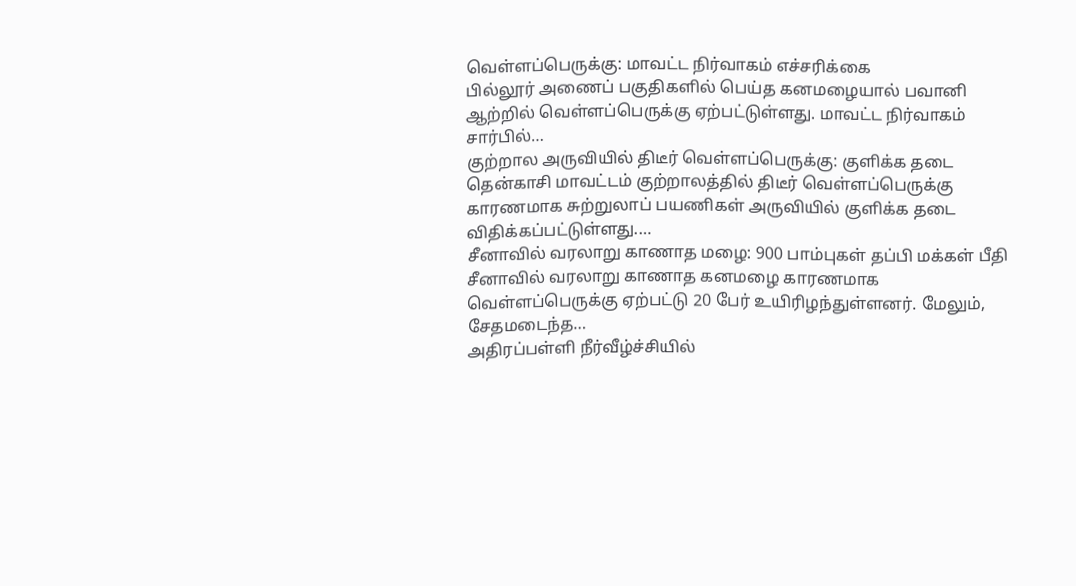வெள்ளப்பெருக்கு: மாவட்ட நிர்வாகம் எச்சரிக்கை
பில்லூர் அணைப் பகுதிகளில் பெய்த கனமழையால் பவானி ஆற்றில் வெள்ளப்பெருக்கு ஏற்பட்டுள்ளது. மாவட்ட நிர்வாகம் சார்பில்…
குற்றால அருவியில் திடீர் வெள்ளப்பெருக்கு: குளிக்க தடை
தென்காசி மாவட்டம் குற்றாலத்தில் திடீர் வெள்ளப்பெருக்கு காரணமாக சுற்றுலாப் பயணிகள் அருவியில் குளிக்க தடை விதிக்கப்பட்டுள்ளது.…
சீனாவில் வரலாறு காணாத மழை: 900 பாம்புகள் தப்பி மக்கள் பீதி
சீனாவில் வரலாறு காணாத கனமழை காரணமாக வெள்ளப்பெருக்கு ஏற்பட்டு 20 பேர் உயிரிழந்துள்ளனர். மேலும், சேதமடைந்த…
அதிரப்பள்ளி நீர்வீழ்ச்சியில்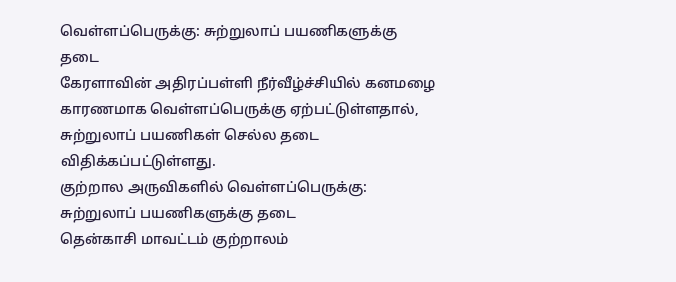வெள்ளப்பெருக்கு: சுற்றுலாப் பயணிகளுக்கு தடை
கேரளாவின் அதிரப்பள்ளி நீர்வீழ்ச்சியில் கனமழை காரணமாக வெள்ளப்பெருக்கு ஏற்பட்டுள்ளதால், சுற்றுலாப் பயணிகள் செல்ல தடை விதிக்கப்பட்டுள்ளது.
குற்றால அருவிகளில் வெள்ளப்பெருக்கு: சுற்றுலாப் பயணிகளுக்கு தடை
தென்காசி மாவட்டம் குற்றாலம்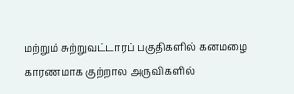மற்றும் சுற்றுவட்டாரப் பகுதிகளில் கனமழை காரணமாக குற்றால அருவிகளில்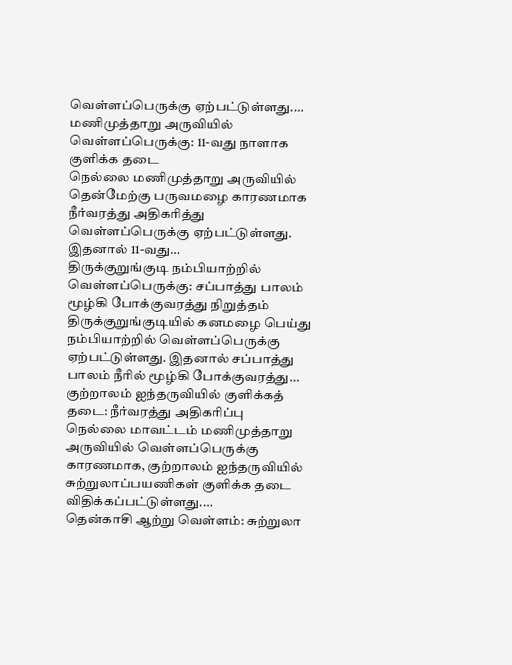வெள்ளப்பெருக்கு ஏற்பட்டுள்ளது.…
மணிமுத்தாறு அருவியில் வெள்ளப்பெருக்கு: 11-வது நாளாக குளிக்க தடை
நெல்லை மணிமுத்தாறு அருவியில் தென்மேற்கு பருவமழை காரணமாக நீர்வரத்து அதிகரித்து வெள்ளப்பெருக்கு ஏற்பட்டுள்ளது. இதனால் 11-வது…
திருக்குறுங்குடி நம்பியாற்றில் வெள்ளப்பெருக்கு: சப்பாத்து பாலம் மூழ்கி போக்குவரத்து நிறுத்தம்
திருக்குறுங்குடியில் கனமழை பெய்து நம்பியாற்றில் வெள்ளப்பெருக்கு ஏற்பட்டுள்ளது. இதனால் சப்பாத்து பாலம் நீரில் மூழ்கி போக்குவரத்து…
குற்றாலம் ஐந்தருவியில் குளிக்கத் தடை: நீர்வரத்து அதிகரிப்பு
நெல்லை மாவட்டம் மணிமுத்தாறு அருவியில் வெள்ளப்பெருக்கு காரணமாக, குற்றாலம் ஐந்தருவியில் சுற்றுலாப்பயணிகள் குளிக்க தடை விதிக்கப்பட்டுள்ளது.…
தென்காசி ஆற்று வெள்ளம்: சுற்றுலா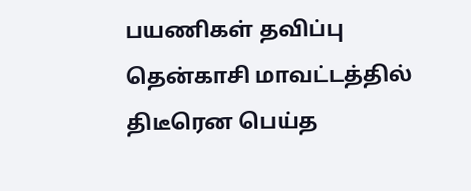பயணிகள் தவிப்பு
தென்காசி மாவட்டத்தில் திடீரென பெய்த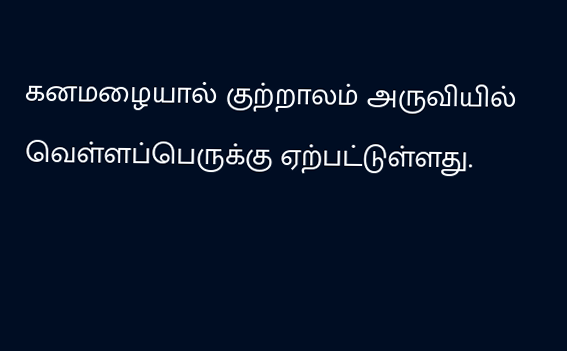கனமழையால் குற்றாலம் அருவியில் வெள்ளப்பெருக்கு ஏற்பட்டுள்ளது.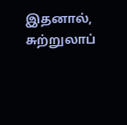இதனால், சுற்றுலாப்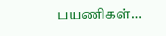பயணிகள்…